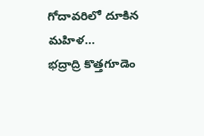గోదావరిలో దూకిన మహిళ…
భద్రాద్రి కొత్తగూడెం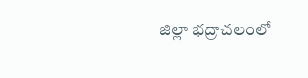జిల్లా భద్రాచలంలో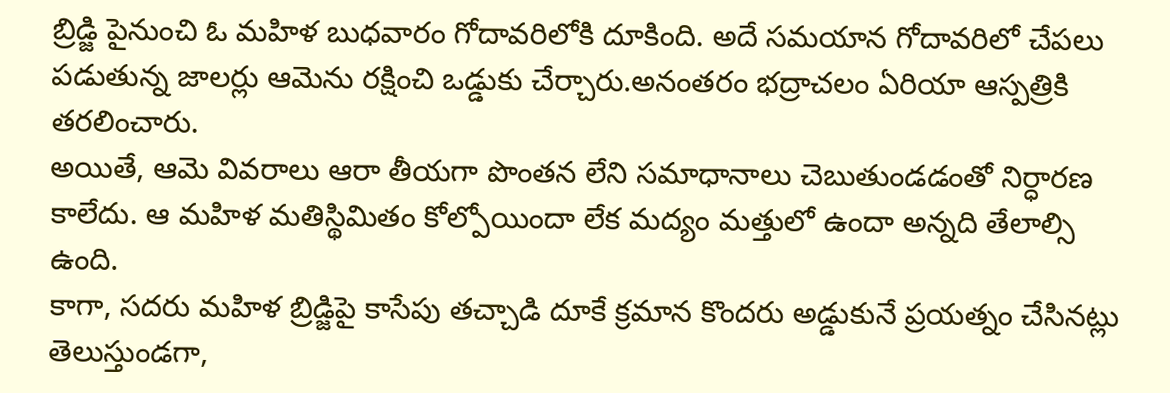బ్రిడ్జి పైనుంచి ఓ మహిళ బుధవారం గోదావరిలోకి దూకింది. అదే సమయాన గోదావరిలో చేపలు పడుతున్న జాలర్లు ఆమెను రక్షించి ఒడ్డుకు చేర్చారు.అనంతరం భద్రాచలం ఏరియా ఆస్పత్రికి తరలించారు.
అయితే, ఆమె వివరాలు ఆరా తీయగా పొంతన లేని సమాధానాలు చెబుతుండడంతో నిర్ధారణ కాలేదు. ఆ మహిళ మతిస్థిమితం కోల్పోయిందా లేక మద్యం మత్తులో ఉందా అన్నది తేలాల్సి ఉంది.
కాగా, సదరు మహిళ బ్రిడ్జిపై కాసేపు తచ్చాడి దూకే క్రమాన కొందరు అడ్డుకునే ప్రయత్నం చేసినట్లు తెలుస్తుండగా,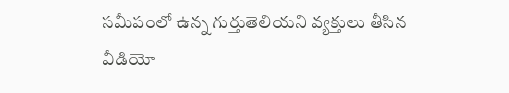సమీపంలో ఉన్న గుర్తుతెలియని వ్యక్తులు తీసిన వీడియో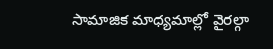సామాజిక మాధ్యమాల్లో వైరల్గా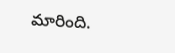మారింది.